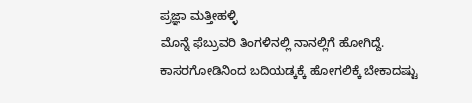ಪ್ರಜ್ಞಾ ಮತ್ತೀಹಳ್ಳಿ
ಮೊನ್ನೆ ಫೆಬ್ರುವರಿ ತಿಂಗಳಿನಲ್ಲಿ ನಾನಲ್ಲಿಗೆ ಹೋಗಿದ್ದೆ. ಕಾಸರಗೋಡಿನಿಂದ ಬದಿಯಡ್ಕಕ್ಕೆ ಹೋಗಲಿಕ್ಕೆ ಬೇಕಾದಷ್ಟು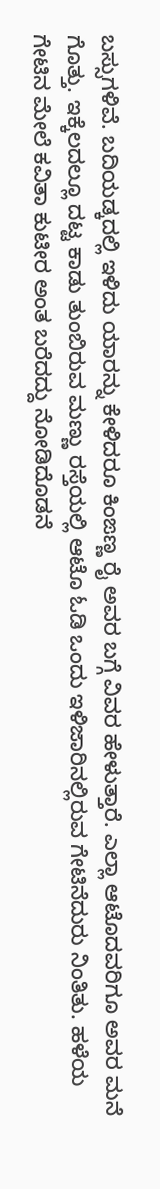ಬಸ್ಸುಗಳಿವೆ. ಬದಿಯಡ್ಕದಲ್ಲಿ ಇಳಿದು ಯಾರನ್ನು ಕೇಳಿದರೂ ಕಿಂಙಣ್ಣ ರೈ ಅವರ ಬಗ್ಗೆ ವಿವರ ಹೇಳುತ್ತಾರೆ. ಎಲ್ಲಾ ಆಟೊದವರಿಗೂ ಅವರ ಮನೆ ಗೊತ್ತು. ಇಕ್ಕೆಲದಲ್ಲೂ ದಟ್ಟ ಕಾಡು ತುಂಬಿರುವ ಮಣ್ಣು ರಸ್ತೆಯಲ್ಲಿ ಆಟೊ ಓಡಿ ಒಂದು ಇಳಿಜಾರಿನಲ್ಲಿರುವ ಗೇಟಿನೆದುರು ನಿಂತಿತು. ಹಳೆಯ ಗೇಟಿನ ಮೇಲೆ ಕವಿತಾ ಕುಟೀರ ಅಂತ ಬರೆದದ್ದು ನೋಡಿದೊಡನೆ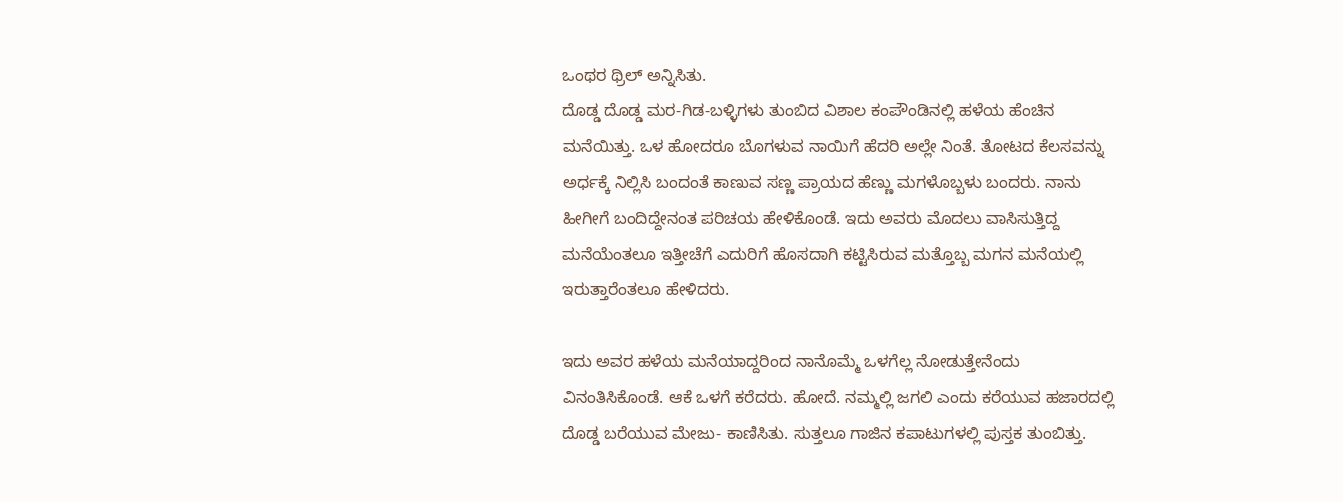ಒಂಥರ ಥ್ರಿಲ್ ಅನ್ನಿಸಿತು.
ದೊಡ್ಡ ದೊಡ್ಡ ಮರ-ಗಿಡ-ಬಳ್ಳಿಗಳು ತುಂಬಿದ ವಿಶಾಲ ಕಂಪೌಂಡಿನಲ್ಲಿ ಹಳೆಯ ಹೆಂಚಿನ ಮನೆಯಿತ್ತು. ಒಳ ಹೋದರೂ ಬೊಗಳುವ ನಾಯಿಗೆ ಹೆದರಿ ಅಲ್ಲೇ ನಿಂತೆ. ತೋಟದ ಕೆಲಸವನ್ನು ಅರ್ಧಕ್ಕೆ ನಿಲ್ಲಿಸಿ ಬಂದಂತೆ ಕಾಣುವ ಸಣ್ಣ ಪ್ರಾಯದ ಹೆಣ್ಣು ಮಗಳೊಬ್ಬಳು ಬಂದರು. ನಾನು ಹೀಗೀಗೆ ಬಂದಿದ್ದೇನಂತ ಪರಿಚಯ ಹೇಳಿಕೊಂಡೆ. ಇದು ಅವರು ಮೊದಲು ವಾಸಿಸುತ್ತಿದ್ದ ಮನೆಯೆಂತಲೂ ಇತ್ತೀಚೆಗೆ ಎದುರಿಗೆ ಹೊಸದಾಗಿ ಕಟ್ಟಿಸಿರುವ ಮತ್ತೊಬ್ಬ ಮಗನ ಮನೆಯಲ್ಲಿ ಇರುತ್ತಾರೆಂತಲೂ ಹೇಳಿದರು.

ಇದು ಅವರ ಹಳೆಯ ಮನೆಯಾದ್ದರಿಂದ ನಾನೊಮ್ಮೆ ಒಳಗೆಲ್ಲ ನೋಡುತ್ತೇನೆಂದು ವಿನಂತಿಸಿಕೊಂಡೆ. ಆಕೆ ಒಳಗೆ ಕರೆದರು. ಹೋದೆ. ನಮ್ಮಲ್ಲಿ ಜಗಲಿ ಎಂದು ಕರೆಯುವ ಹಜಾರದಲ್ಲಿ ದೊಡ್ಡ ಬರೆಯುವ ಮೇಜು- ಕಾಣಿಸಿತು. ಸುತ್ತಲೂ ಗಾಜಿನ ಕಪಾಟುಗಳಲ್ಲಿ ಪುಸ್ತಕ ತುಂಬಿತ್ತು.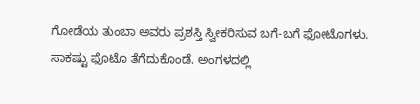ಗೋಡೆಯ ತುಂಬಾ ಅವರು ಪ್ರಶಸ್ತಿ ಸ್ವೀಕರಿಸುವ ಬಗೆ-ಬಗೆ ಫೋಟೊಗಳು. ಸಾಕಷ್ಟು ಫೊಟೊ ತೆಗೆದುಕೊಂಡೆ. ಅಂಗಳದಲ್ಲಿ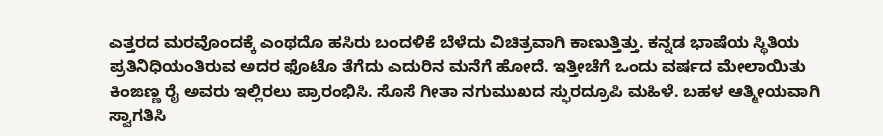ಎತ್ತರದ ಮರವೊಂದಕ್ಕೆ ಎಂಥದೊ ಹಸಿರು ಬಂದಳಿಕೆ ಬೆಳೆದು ವಿಚಿತ್ರವಾಗಿ ಕಾಣುತ್ತಿತ್ತು. ಕನ್ನಡ ಭಾಷೆಯ ಸ್ಥಿತಿಯ ಪ್ರತಿನಿಧಿಯಂತಿರುವ ಅದರ ಫೊಟೊ ತೆಗೆದು ಎದುರಿನ ಮನೆಗೆ ಹೋದೆ. ಇತ್ತೀಚೆಗೆ ಒಂದು ವರ್ಷದ ಮೇಲಾಯಿತು ಕಿಂಙಣ್ಣ ರೈ ಅವರು ಇಲ್ಲಿರಲು ಪ್ರಾರಂಭಿಸಿ. ಸೊಸೆ ಗೀತಾ ನಗುಮುಖದ ಸ್ಫುರದ್ರೂಪಿ ಮಹಿಳೆ. ಬಹಳ ಆತ್ಮೀಯವಾಗಿ ಸ್ವಾಗತಿಸಿ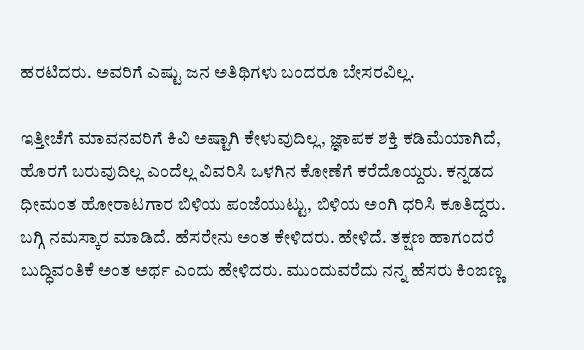ಹರಟಿದರು. ಅವರಿಗೆ ಎಷ್ಟು ಜನ ಅತಿಥಿಗಳು ಬಂದರೂ ಬೇಸರವಿಲ್ಲ.

ಇತ್ತೀಚೆಗೆ ಮಾವನವರಿಗೆ ಕಿವಿ ಅಷ್ಟಾಗಿ ಕೇಳುವುದಿಲ್ಲ, ಜ್ಞಾಪಕ ಶಕ್ತಿ ಕಡಿಮೆಯಾಗಿದೆ, ಹೊರಗೆ ಬರುವುದಿಲ್ಲ ಎಂದೆಲ್ಲ ವಿವರಿಸಿ ಒಳಗಿನ ಕೋಣೆಗೆ ಕರೆದೊಯ್ದರು. ಕನ್ನಡದ ಧೀಮಂತ ಹೋರಾಟಗಾರ ಬಿಳಿಯ ಪಂಜೆಯುಟ್ಟು, ಬಿಳಿಯ ಅಂಗಿ ಧರಿಸಿ ಕೂತಿದ್ದರು. ಬಗ್ಗಿ ನಮಸ್ಕಾರ ಮಾಡಿದೆ. ಹೆಸರೇನು ಅಂತ ಕೇಳಿದರು. ಹೇಳಿದೆ. ತಕ್ಷಣ ಹಾಗಂದರೆ ಬುದ್ಧಿವಂತಿಕೆ ಅಂತ ಅರ್ಥ ಎಂದು ಹೇಳಿದರು. ಮುಂದುವರೆದು ನನ್ನ ಹೆಸರು ಕಿಂಙಣ್ಣ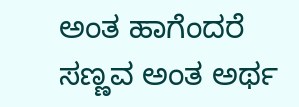ಅಂತ ಹಾಗೆಂದರೆ ಸಣ್ಣವ ಅಂತ ಅರ್ಥ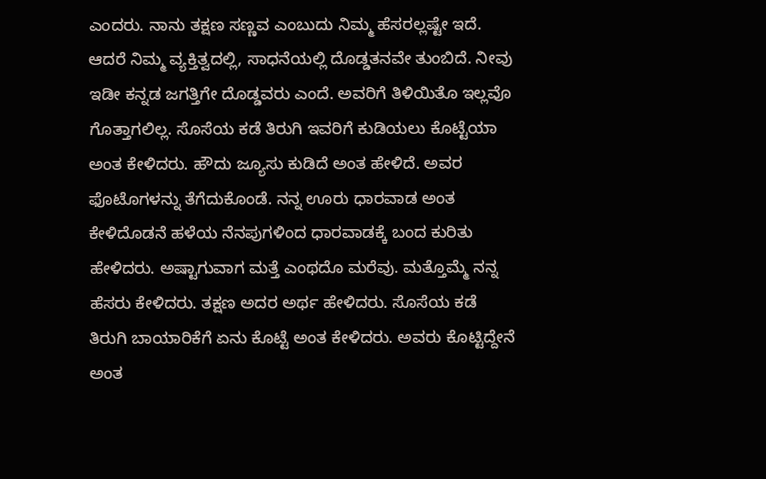ಎಂದರು. ನಾನು ತಕ್ಷಣ ಸಣ್ಣವ ಎಂಬುದು ನಿಮ್ಮ ಹೆಸರಲ್ಲಷ್ಟೇ ಇದೆ. ಆದರೆ ನಿಮ್ಮ ವ್ಯಕ್ತಿತ್ವದಲ್ಲಿ, ಸಾಧನೆಯಲ್ಲಿ ದೊಡ್ಡತನವೇ ತುಂಬಿದೆ. ನೀವು ಇಡೀ ಕನ್ನಡ ಜಗತ್ತಿಗೇ ದೊಡ್ಡವರು ಎಂದೆ. ಅವರಿಗೆ ತಿಳಿಯಿತೊ ಇಲ್ಲವೊ ಗೊತ್ತಾಗಲಿಲ್ಲ. ಸೊಸೆಯ ಕಡೆ ತಿರುಗಿ ಇವರಿಗೆ ಕುಡಿಯಲು ಕೊಟ್ಟೆಯಾ ಅಂತ ಕೇಳಿದರು. ಹೌದು ಜ್ಯೂಸು ಕುಡಿದೆ ಅಂತ ಹೇಳಿದೆ. ಅವರ ಫೊಟೊಗಳನ್ನು ತೆಗೆದುಕೊಂಡೆ. ನನ್ನ ಊರು ಧಾರವಾಡ ಅಂತ ಕೇಳಿದೊಡನೆ ಹಳೆಯ ನೆನಪುಗಳಿಂದ ಧಾರವಾಡಕ್ಕೆ ಬಂದ ಕುರಿತು ಹೇಳಿದರು. ಅಷ್ಟಾಗುವಾಗ ಮತ್ತೆ ಎಂಥದೊ ಮರೆವು. ಮತ್ತೊಮ್ಮೆ ನನ್ನ ಹೆಸರು ಕೇಳಿದರು. ತಕ್ಷಣ ಅದರ ಅರ್ಥ ಹೇಳಿದರು. ಸೊಸೆಯ ಕಡೆ ತಿರುಗಿ ಬಾಯಾರಿಕೆಗೆ ಏನು ಕೊಟ್ಟೆ ಅಂತ ಕೇಳಿದರು. ಅವರು ಕೊಟ್ಟಿದ್ದೇನೆ ಅಂತ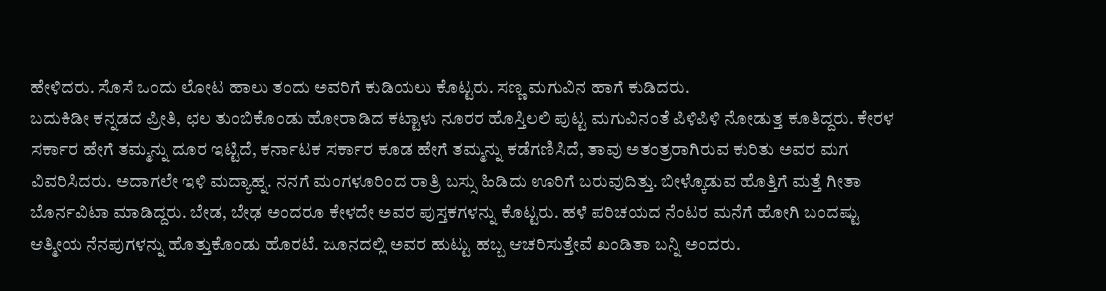ಹೇಳಿದರು. ಸೊಸೆ ಒಂದು ಲೋಟ ಹಾಲು ತಂದು ಅವರಿಗೆ ಕುಡಿಯಲು ಕೊಟ್ಟರು. ಸಣ್ಣ ಮಗುವಿನ ಹಾಗೆ ಕುಡಿದರು.
ಬದುಕಿಡೀ ಕನ್ನಡದ ಪ್ರೀತಿ, ಛಲ ತುಂಬಿಕೊಂಡು ಹೋರಾಡಿದ ಕಟ್ಟಾಳು ನೂರರ ಹೊಸ್ತಿಲಲಿ ಪುಟ್ಟ ಮಗುವಿನಂತೆ ಪಿಳಿಪಿಳಿ ನೋಡುತ್ತ ಕೂತಿದ್ದರು. ಕೇರಳ ಸರ್ಕಾರ ಹೇಗೆ ತಮ್ಮನ್ನು ದೂರ ಇಟ್ಟಿದೆ, ಕರ್ನಾಟಕ ಸರ್ಕಾರ ಕೂಡ ಹೇಗೆ ತಮ್ಮನ್ನು ಕಡೆಗಣಿಸಿದೆ, ತಾವು ಅತಂತ್ರರಾಗಿರುವ ಕುರಿತು ಅವರ ಮಗ ವಿವರಿಸಿದರು. ಅದಾಗಲೇ ಇಳಿ ಮದ್ಯಾಹ್ನ. ನನಗೆ ಮಂಗಳೂರಿಂದ ರಾತ್ರಿ ಬಸ್ಸು ಹಿಡಿದು ಊರಿಗೆ ಬರುವುದಿತ್ತು. ಬೀಳ್ಕೊಡುವ ಹೊತ್ತಿಗೆ ಮತ್ತೆ ಗೀತಾ ಬೊರ್ನವಿಟಾ ಮಾಡಿದ್ದರು. ಬೇಡ, ಬೇಢ ಅಂದರೂ ಕೇಳದೇ ಅವರ ಪುಸ್ತಕಗಳನ್ನು ಕೊಟ್ಟರು. ಹಳೆ ಪರಿಚಯದ ನೆಂಟರ ಮನೆಗೆ ಹೋಗಿ ಬಂದಷ್ಟು ಆತ್ಮೀಯ ನೆನಪುಗಳನ್ನು ಹೊತ್ತುಕೊಂಡು ಹೊರಟೆ. ಜೂನದಲ್ಲಿ ಅವರ ಹುಟ್ಟು ಹಬ್ಬ ಆಚರಿಸುತ್ತೇವೆ ಖಂಡಿತಾ ಬನ್ನಿ ಅಂದರು.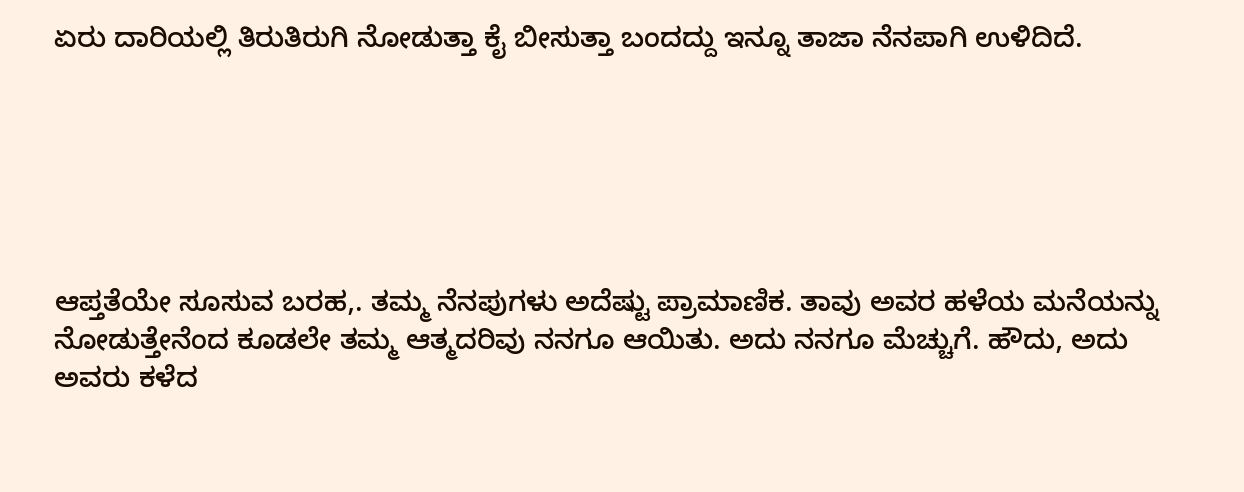ಏರು ದಾರಿಯಲ್ಲಿ ತಿರುತಿರುಗಿ ನೋಡುತ್ತಾ ಕೈ ಬೀಸುತ್ತಾ ಬಂದದ್ದು ಇನ್ನೂ ತಾಜಾ ನೆನಪಾಗಿ ಉಳಿದಿದೆ.






ಆಪ್ತತೆಯೇ ಸೂಸುವ ಬರಹ,. ತಮ್ಮ ನೆನಪುಗಳು ಅದೆಷ್ಟು ಪ್ರಾಮಾಣಿಕ. ತಾವು ಅವರ ಹಳೆಯ ಮನೆಯನ್ನು ನೋಡುತ್ತೇನೆಂದ ಕೂಡಲೇ ತಮ್ಮ ಆತ್ಮದರಿವು ನನಗೂ ಆಯಿತು. ಅದು ನನಗೂ ಮೆಚ್ಚುಗೆ. ಹೌದು, ಅದು ಅವರು ಕಳೆದ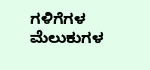ಗಳಿಗೆಗಳ ಮೆಲುಕುಗಳ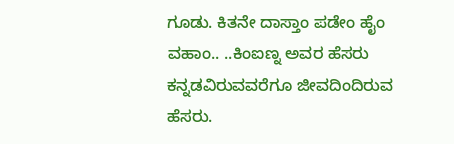ಗೂಡು. ಕಿತನೇ ದಾಸ್ತಾಂ ಪಡೇಂ ಹೈಂ ವಹಾಂ.. ..ಕಿಂಐಣ್ನ ಅವರ ಹೆಸರು ಕನ್ನಡವಿರುವವರೆಗೂ ಜೀವದಿಂದಿರುವ ಹೆಸರು.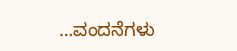…ವಂದನೆಗಳು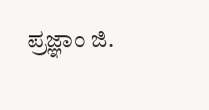ಪ್ರಜ್ಞಾಂ ಜಿ.